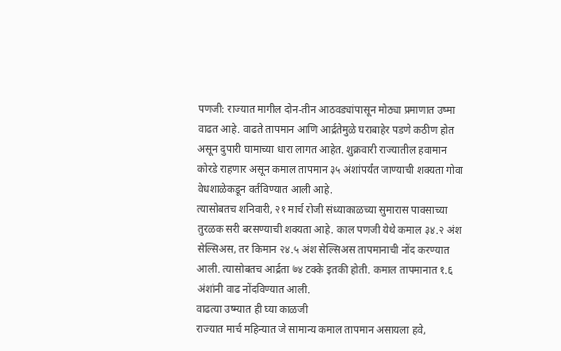पणजी: राज्यात मागील दोन-तीन आठवड्यांपासून मोठ्या प्रमाणात उष्मा वाढत आहे. वाढते तापमान आणि आर्द्रतेमुळे घराबाहेर पडणे कठीण होत असून दुपारी घामाच्या धारा लागत आहेत. शुक्रवारी राज्यातील हवामान कोरडे राहणार असून कमाल तापमान ३५ अंशांपर्यंत जाण्याची शक्यता गोवा वेधशाळेकडून वर्तविण्यात आली आहे.
त्यासोबतच शनिवारी, २१ मार्च रोजी संध्याकाळच्या सुमारास पावसाच्या तुरळक सरी बरसण्याची शक्यता आहे. काल पणजी येथे कमाल ३४.२ अंश सेल्सिअस, तर किमान २४.५ अंश सेल्सिअस तापमानाची नोंद करण्यात आली. त्यासोबतच आर्द्रता ७४ टक्के इतकी होती. कमाल तापमानात १.६ अंशांनी वाढ नोंदविण्यात आली.
वाढत्या उष्म्यात ही घ्या काळजी
राज्यात मार्च महिन्यात जे सामान्य कमाल तापमान असायला हवे,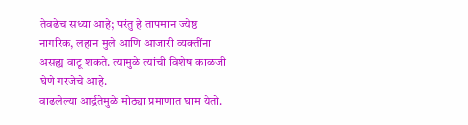तेवढेच सध्या आहे; परंतु हे तापमान ज्येष्ठ नागरिक, लहान मुले आणि आजारी व्यक्तींना असह्य वाटू शकते. त्यामुळे त्यांची विशेष काळजी घेणे गरजेचे आहे.
वाढलेल्या आर्द्रतेमुळे मोठ्या प्रमाणात घाम येतो.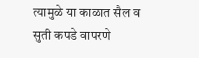त्यामुळे या काळात सैल व सुती कपडे वापरणे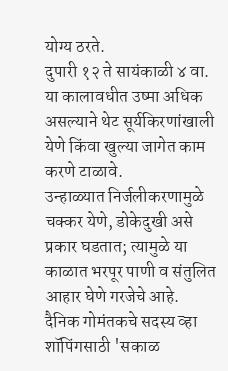योग्य ठरते.
दुपारी १२ ते सायंकाळी ४ वा. या कालावधीत उष्मा अधिक असल्याने थेट सूर्यकिरणांखाली येणे किंवा खुल्या जागेत काम करणे टाळावे.
उन्हाळ्यात निर्जलीकरणामुळे चक्कर येणे, डोकेदुखी असे प्रकार घडतात; त्यामुळे या काळात भरपूर पाणी व संतुलित आहार घेणे गरजेचे आहे.
दैनिक गोमंतकचे सदस्य व्हा
शॉपिंगसाठी 'सकाळ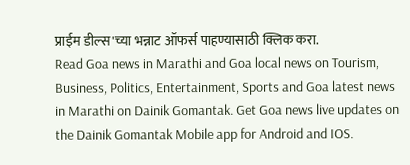प्राईम डील्स'च्या भन्नाट ऑफर्स पाहण्यासाठी क्लिक करा.
Read Goa news in Marathi and Goa local news on Tourism, Business, Politics, Entertainment, Sports and Goa latest news in Marathi on Dainik Gomantak. Get Goa news live updates on the Dainik Gomantak Mobile app for Android and IOS.